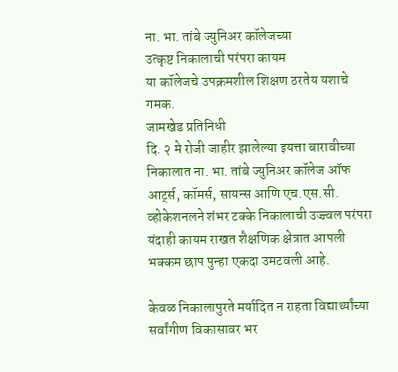ना. भा. तांबे ज्युनिअर कॉलेजच्या
उत्कृष्ट निकालाची परंपरा कायम
या कॉलेजचे उपक्रमशील शिक्षण ठरतेय यशाचे गमक.
जामखेड प्रतिनिधी
दि. २ मे रोजी जाहीर झालेल्या इयत्ता बारावीच्या निकालात ना. भा. तांबे ज्युनिअर कॉलेज ऑफ आर्ट्स, कॉमर्स, सायन्स आणि एच.एस.सी. व्होकेशनलने शंभर टक्के निकालाची उज्ज्वल परंपरा यंदाही कायम राखत शैक्षणिक क्षेत्रात आपली भक्कम छाप पुन्हा एकदा उमटवली आहे.

केवळ निकालापुरते मर्यादित न राहता विद्यार्थ्यांच्या सर्वांगीण विकासावर भर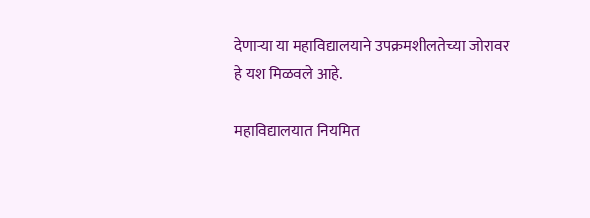देणाऱ्या या महाविद्यालयाने उपक्रमशीलतेच्या जोरावर हे यश मिळवले आहे.

महाविद्यालयात नियमित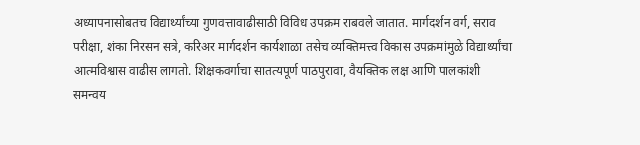अध्यापनासोबतच विद्यार्थ्यांच्या गुणवत्तावाढीसाठी विविध उपक्रम राबवले जातात. मार्गदर्शन वर्ग, सराव परीक्षा, शंका निरसन सत्रे, करिअर मार्गदर्शन कार्यशाळा तसेच व्यक्तिमत्त्व विकास उपक्रमांमुळे विद्यार्थ्यांचा आत्मविश्वास वाढीस लागतो. शिक्षकवर्गाचा सातत्यपूर्ण पाठपुरावा, वैयक्तिक लक्ष आणि पालकांशी समन्वय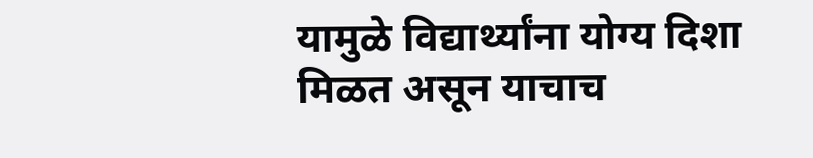यामुळे विद्यार्थ्यांना योग्य दिशा मिळत असून याचाच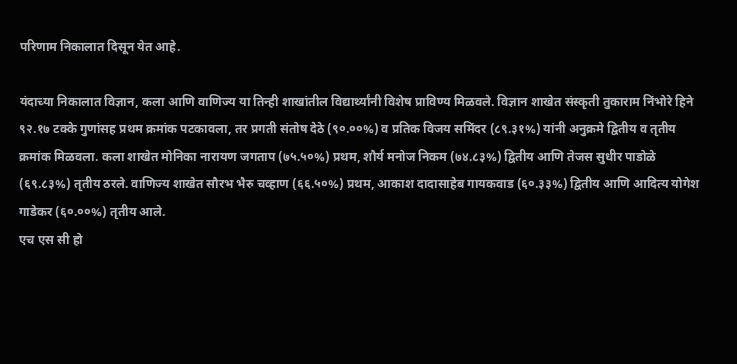परिणाम निकालात दिसून येत आहे.

यंदाच्या निकालात विज्ञान, कला आणि वाणिज्य या तिन्ही शाखांतील विद्यार्थ्यांनी विशेष प्राविण्य मिळवले. विज्ञान शाखेत संस्कृती तुकाराम निंभोरे हिने ९२.१७ टक्के गुणांसह प्रथम क्रमांक पटकावला, तर प्रगती संतोष देठे (९०.००%) व प्रतिक विजय समिंदर (८९.३१%) यांनी अनुक्रमे द्वितीय व तृतीय क्रमांक मिळवला. कला शाखेत मोनिका नारायण जगताप (७५.५०%) प्रथम, शौर्य मनोज निकम (७४.८३%) द्वितीय आणि तेजस सुधीर पाडोळे (६९.८३%) तृतीय ठरले. वाणिज्य शाखेत सौरभ भैरु चव्हाण (६६.५०%) प्रथम, आकाश दादासाहेब गायकवाड (६०.३३%) द्वितीय आणि आदित्य योगेश गाडेकर (६०.००%) तृतीय आले.
एच एस सी हो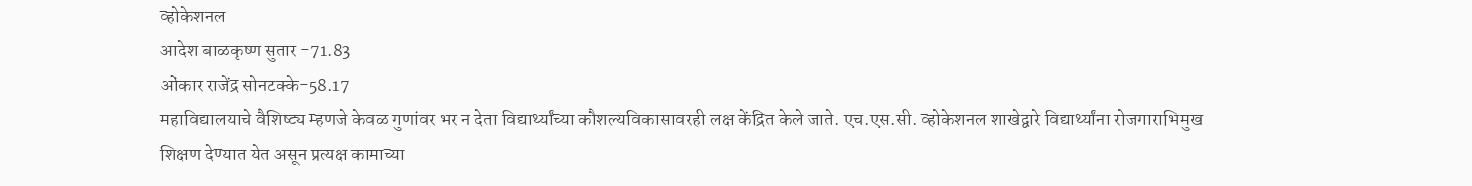व्होकेशनल
आदेश बाळकृष्ण सुतार -71.83
ओंकार राजेंद्र सोनटक्के-58.17
महाविद्यालयाचे वैशिष्ट्य म्हणजे केवळ गुणांवर भर न देता विद्यार्थ्यांच्या कौशल्यविकासावरही लक्ष केंद्रित केले जाते. एच.एस.सी. व्होकेशनल शाखेद्वारे विद्यार्थ्यांना रोजगाराभिमुख शिक्षण देण्यात येत असून प्रत्यक्ष कामाच्या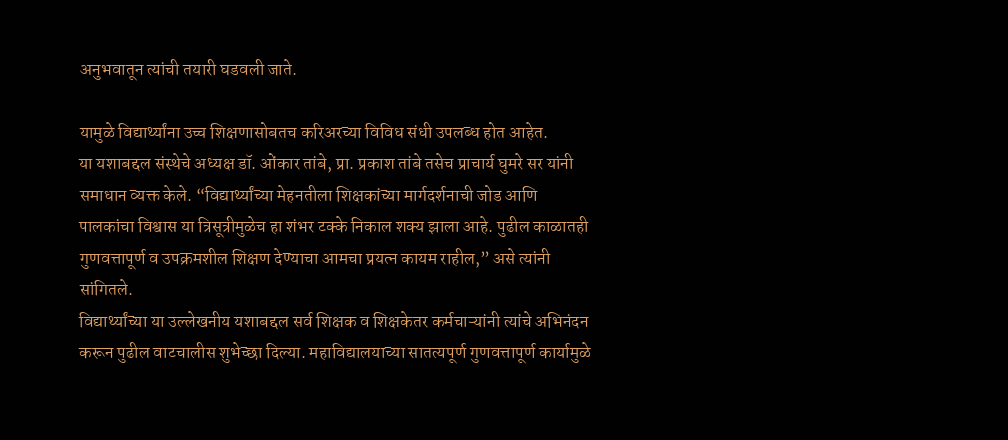अनुभवातून त्यांची तयारी घडवली जाते.

यामुळे विद्यार्थ्यांना उच्च शिक्षणासोबतच करिअरच्या विविध संधी उपलब्ध होत आहेत.
या यशाबद्दल संस्थेचे अध्यक्ष डॉ. ओंकार तांबे, प्रा. प्रकाश तांबे तसेच प्राचार्य घुमरे सर यांनी समाधान व्यक्त केले. “विद्यार्थ्यांच्या मेहनतीला शिक्षकांच्या मार्गदर्शनाची जोड आणि पालकांचा विश्वास या त्रिसूत्रीमुळेच हा शंभर टक्के निकाल शक्य झाला आहे. पुढील काळातही गुणवत्तापूर्ण व उपक्रमशील शिक्षण देण्याचा आमचा प्रयत्न कायम राहील,” असे त्यांनी सांगितले.
विद्यार्थ्यांच्या या उल्लेखनीय यशाबद्दल सर्व शिक्षक व शिक्षकेतर कर्मचाऱ्यांनी त्यांचे अभिनंदन करून पुढील वाटचालीस शुभेच्छा दिल्या. महाविद्यालयाच्या सातत्यपूर्ण गुणवत्तापूर्ण कार्यामुळे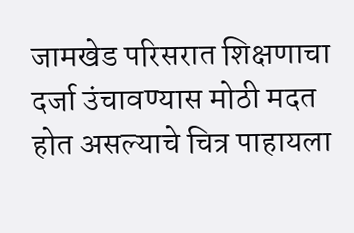जामखेड परिसरात शिक्षणाचा दर्जा उंचावण्यास मोठी मदत होत असल्याचे चित्र पाहायला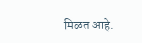मिळत आहे.